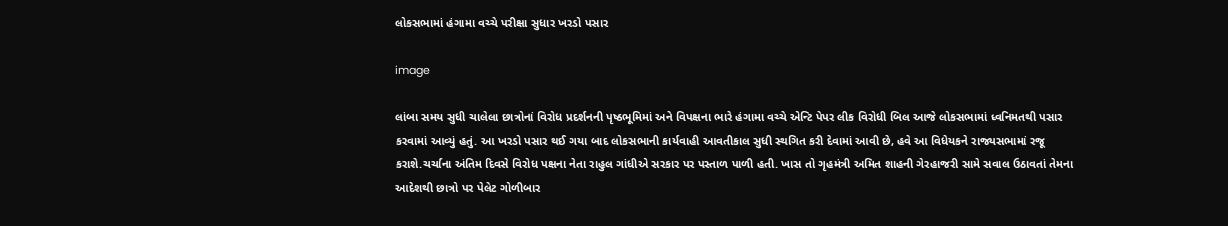લોકસભામાં હંગામા વચ્ચે પરીક્ષા સુધાર ખરડો પસાર

image

લાંબા સમય સુધી ચાલેલા છાત્રોનાં વિરોધ પ્રદર્શનની પૃષ્ઠભૂમિમાં અને વિપક્ષના ભારે હંગામા વચ્ચે એન્ટિ પેપર લીક વિરોધી બિલ આજે લોકસભામાં ધ્વનિમતથી પસાર કરવામાં આવ્યું હતું. આ ખરડો પસાર થઈ ગયા બાદ લોકસભાની કાર્યવાહી આવતીકાલ સુધી સ્થગિત કરી દેવામાં આવી છે, હવે આ વિધેયકને રાજ્યસભામાં રજૂ કરાશે.ચર્ચાના અંતિમ દિવસે વિરોધ પક્ષના નેતા રાહુલ ગાંધીએ સરકાર પર પસ્તાળ પાળી હતી. ખાસ તો ગૃહમંત્રી અમિત શાહની ગેરહાજરી સામે સવાલ ઉઠાવતાં તેમના આદેશથી છાત્રો પર પેલેટ ગોળીબાર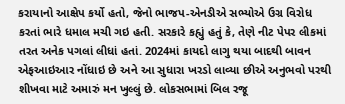કરાયાનો આક્ષેપ કર્યો હતો, જેનો ભાજપ-એનડીએ સભ્યોએ ઉગ્ર વિરોધ કરતાં ભારે ધમાલ મચી ગઇ હતી. સરકારે કહ્યું હતું કે, તેણે નીટ પેપર લીકમાં તરત અનેક પગલાં લીધાં હતાં. 2024માં કાયદો લાગુ થયા બાદથી બાવન એફઆઇઆર નોંધાઇ છે અને આ સુધારા ખરડો લાવ્યા છીએ અનુભવો પરથી શીખવા માટે અમારું મન ખુલ્લું છે. લોકસભામાં બિલ રજૂ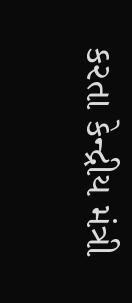કરતા કેન્દ્રીય મંત્રી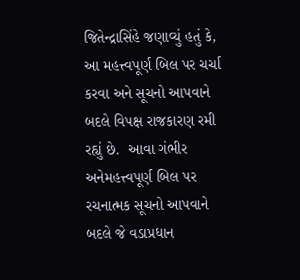જિતેન્દ્રાસિંહે જણાવ્યું હતું કે, આ મહત્ત્વપૂર્ણ બિલ પર ચર્ચા કરવા અને સૂચનો આપવાને બદલે વિપક્ષ રાજકારણ રમી રહ્યું છે.  આવા ગંભીર અનેમહત્ત્વપૂર્ણ બિલ પર રચનાત્મક સૂચનો આપવાને બદલે જે વડાપ્રધાન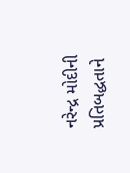નરેન્દ્ર મોદીની પ્રતિબદ્ધતાને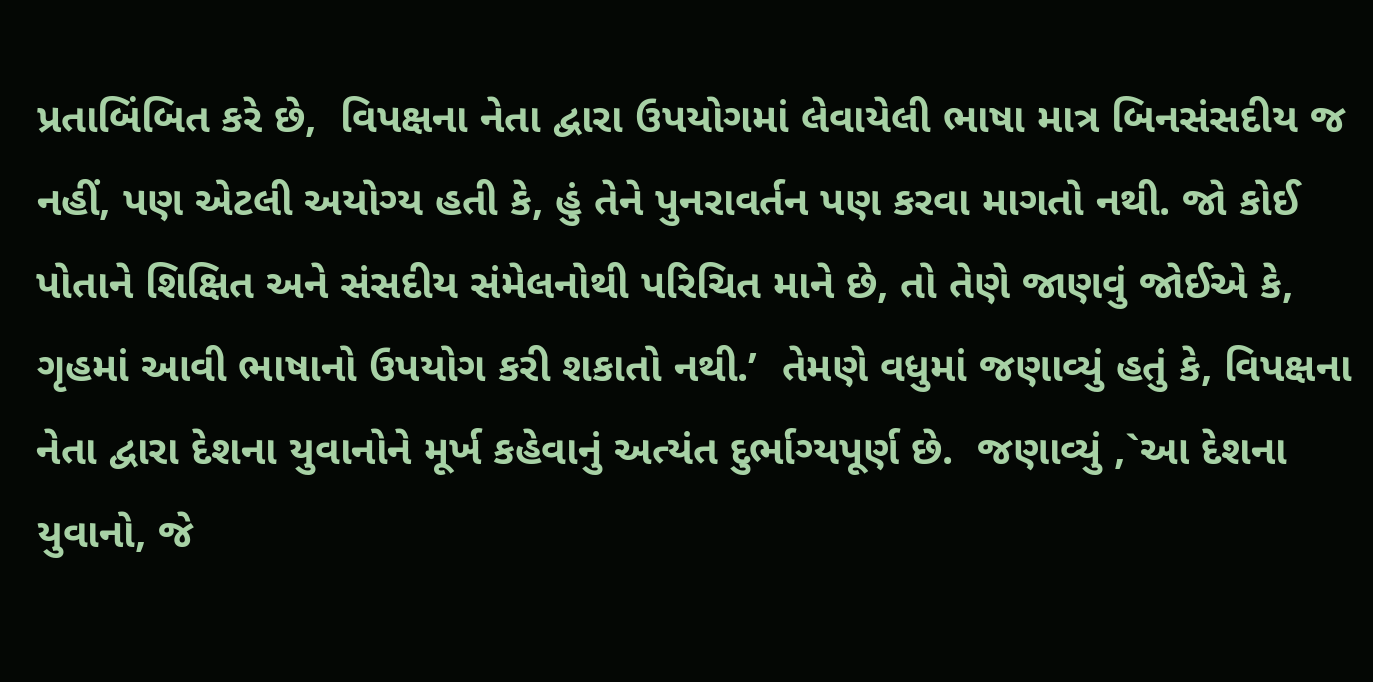પ્રતાબિંબિત કરે છે,  વિપક્ષના નેતા દ્વારા ઉપયોગમાં લેવાયેલી ભાષા માત્ર બિનસંસદીય જ નહીં, પણ એટલી અયોગ્ય હતી કે, હું તેને પુનરાવર્તન પણ કરવા માગતો નથી. જો કોઈ પોતાને શિક્ષિત અને સંસદીય સંમેલનોથી પરિચિત માને છે, તો તેણે જાણવું જોઈએ કે, ગૃહમાં આવી ભાષાનો ઉપયોગ કરી શકાતો નથી.’  તેમણે વધુમાં જણાવ્યું હતું કે, વિપક્ષના નેતા દ્વારા દેશના યુવાનોને મૂર્ખ કહેવાનું અત્યંત દુર્ભાગ્યપૂર્ણ છે.  જણાવ્યું ,`આ દેશના યુવાનો, જે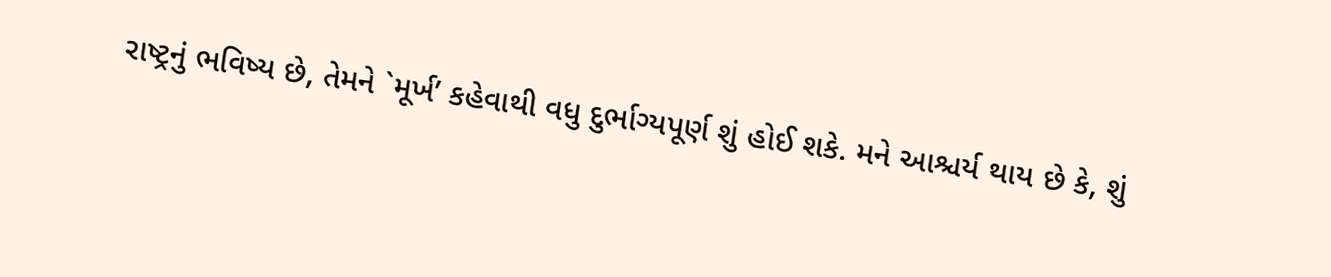રાષ્ટ્રનું ભવિષ્ય છે, તેમને `મૂર્ખ’ કહેવાથી વધુ દુર્ભાગ્યપૂર્ણ શું હોઈ શકે. મને આશ્ચર્ય થાય છે કે, શું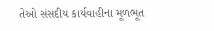તેઓ સંસદીય કાર્યવાહીના મૂળભૂત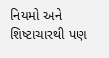નિયમો અને શિષ્ટાચારથી પણ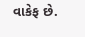વાકેફ છે.